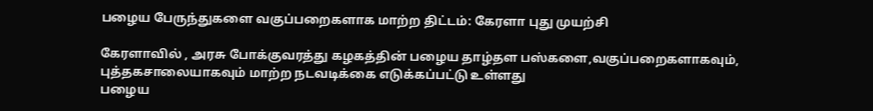பழைய பேருந்துகளை வகுப்பறைகளாக மாற்ற திட்டம்: கேரளா புது முயற்சி

கேரளாவில் , அரசு போக்குவரத்து கழகத்தின் பழைய தாழ்தள பஸ்களை,வகுப்பறைகளாகவும், புத்தகசாலையாகவும் மாற்ற நடவடிக்கை எடுக்கப்பட்டு உள்ளது
பழைய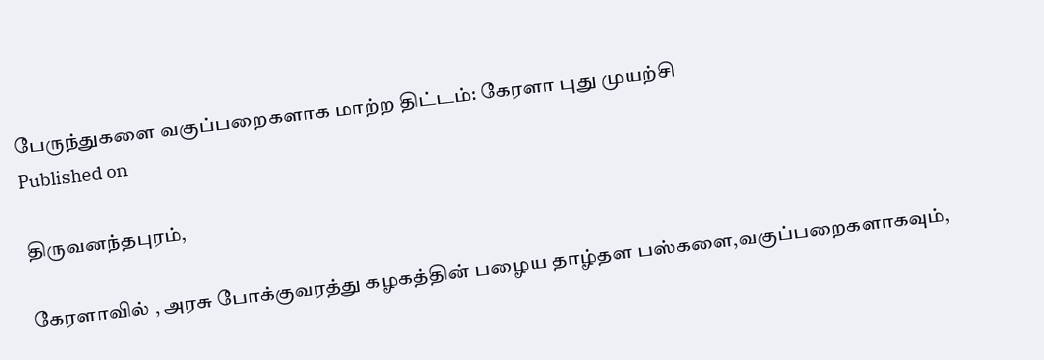பேருந்துகளை வகுப்பறைகளாக மாற்ற திட்டம்: கேரளா புது முயற்சி
Published on

திருவனந்தபுரம்,

கேரளாவில் , அரசு போக்குவரத்து கழகத்தின் பழைய தாழ்தள பஸ்களை,வகுப்பறைகளாகவும்,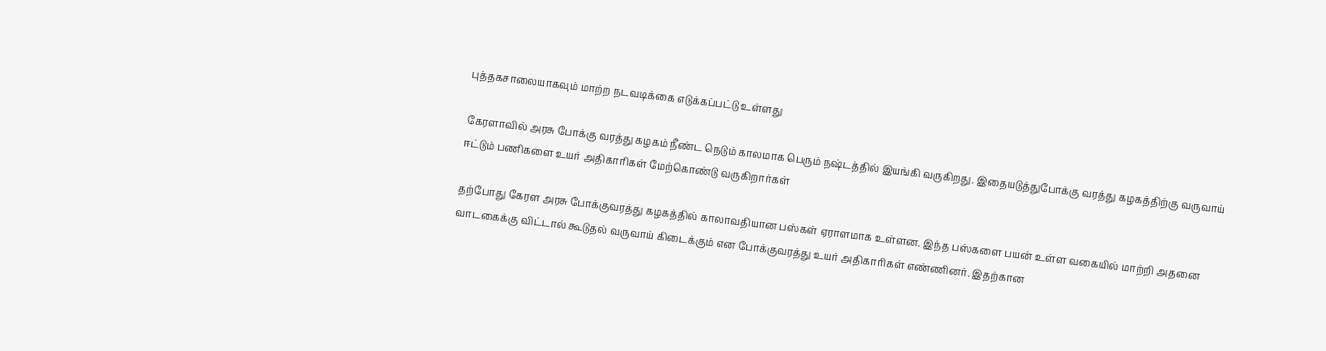புத்தகசாலையாகவும் மாற்ற நடவடிக்கை எடுக்கப்பட்டு உள்ளது

கேரளாவில் அரசு போக்கு வரத்து கழகம் நீண்ட நெடும் காலமாக பெரும் நஷ்டத்தில் இயங்கி வருகிறது. இதையடுத்துபோக்கு வரத்து கழகத்திற்கு வருவாய் ஈட்டும் பணிகளை உயர் அதிகாரிகள் மேற்கொண்டு வருகிறார்கள்

தற்போது கேரள அரசு போக்குவரத்து கழகத்தில் காலாவதியான பஸ்கள் ஏராளமாக உள்ளன. இந்த பஸ்களை பயன் உள்ள வகையில் மாற்றி அதனை வாடகைக்கு விட்டால் கூடுதல் வருவாய் கிடைக்கும் என போக்குவரத்து உயர் அதிகாரிகள் எண்ணினர். இதற்கான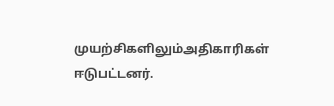முயற்சிகளிலும்அதிகாரிகள் ஈடுபட்டனர்.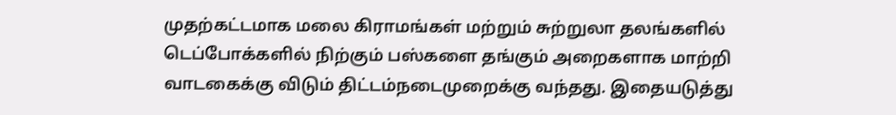முதற்கட்டமாக மலை கிராமங்கள் மற்றும் சுற்றுலா தலங்களில் டெப்போக்களில் நிற்கும் பஸ்களை தங்கும் அறைகளாக மாற்றி வாடகைக்கு விடும் திட்டம்நடைமுறைக்கு வந்தது. இதையடுத்து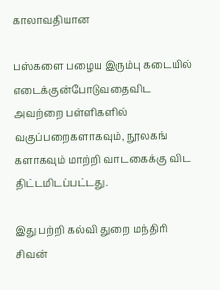காலாவதியான

பஸ்களை பழைய இரும்பு கடையில் எடைக்குன்போடுவதைவிட அவற்றை பள்ளிகளில் வகுப்பறைகளாகவும், நூலகங் களாகவும் மாற்றி வாடகைக்கு விட திட்டமிடப்பட்டது.

இது பற்றி கல்வி துறை மந்திரி சிவன்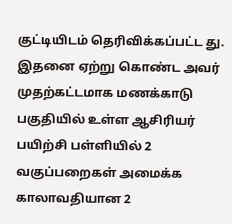குட்டியிடம் தெரிவிக்கப்பட்ட து. இதனை ஏற்று கொண்ட அவர் முதற்கட்டமாக மணக்காடு பகுதியில் உள்ள ஆசிரியர் பயிற்சி பள்ளியில் 2 வகுப்பறைகள் அமைக்க காலாவதியான 2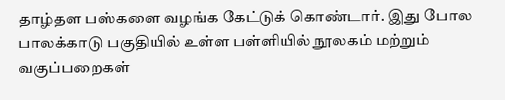தாழ்தள பஸ்களை வழங்க கேட்டுக் கொண்டார். இது போல பாலக்காடு பகுதியில் உள்ள பள்ளியில் நூலகம் மற்றும் வகுப்பறைகள்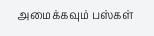அமைக்கவும் பஸ்கள்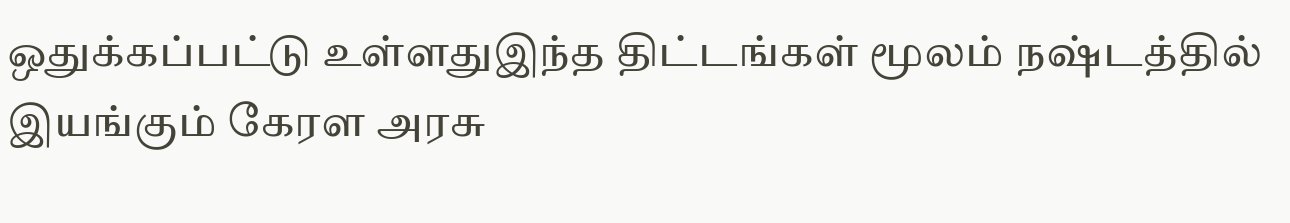ஒதுக்கப்பட்டு உள்ளதுஇந்த திட்டங்கள் மூலம் நஷ்டத்தில் இயங்கும் கேரள அரசு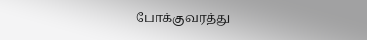போக்குவரத்து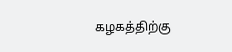கழகத்திற்கு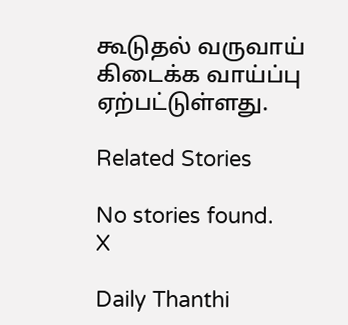கூடுதல் வருவாய் கிடைக்க வாய்ப்பு ஏற்பட்டுள்ளது.

Related Stories

No stories found.
X

Daily Thanthi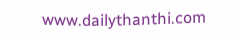www.dailythanthi.com